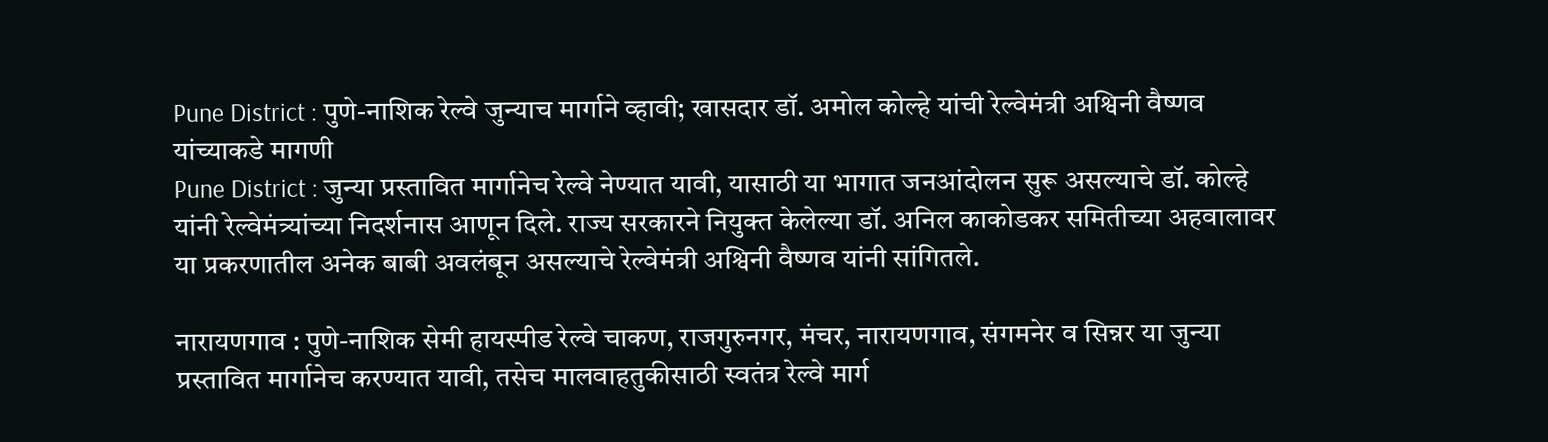Pune District : पुणे-नाशिक रेल्वे जुन्याच मार्गाने व्हावी; खासदार डॉ. अमोल कोल्हे यांची रेल्वेमंत्री अश्विनी वैष्णव यांच्याकडे मागणी
Pune District : जुन्या प्रस्तावित मार्गानेच रेल्वे नेण्यात यावी, यासाठी या भागात जनआंदोलन सुरू असल्याचे डॉ. कोल्हे यांनी रेल्वेमंत्र्यांच्या निदर्शनास आणून दिले. राज्य सरकारने नियुक्त केलेल्या डॉ. अनिल काकोडकर समितीच्या अहवालावर या प्रकरणातील अनेक बाबी अवलंबून असल्याचे रेल्वेमंत्री अश्विनी वैष्णव यांनी सांगितले.

नारायणगाव : पुणे-नाशिक सेमी हायस्पीड रेल्वे चाकण, राजगुरुनगर, मंचर, नारायणगाव, संगमनेर व सिन्नर या जुन्या प्रस्तावित मार्गानेच करण्यात यावी, तसेच मालवाहतुकीसाठी स्वतंत्र रेल्वे मार्ग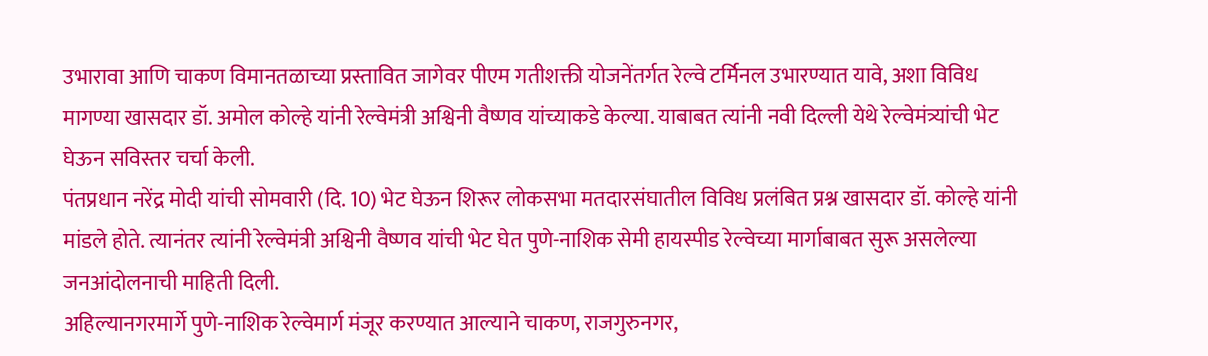उभारावा आणि चाकण विमानतळाच्या प्रस्तावित जागेवर पीएम गतीशक्ती योजनेंतर्गत रेल्वे टर्मिनल उभारण्यात यावे, अशा विविध मागण्या खासदार डॉ. अमोल कोल्हे यांनी रेल्वेमंत्री अश्विनी वैष्णव यांच्याकडे केल्या. याबाबत त्यांनी नवी दिल्ली येथे रेल्वेमंत्र्यांची भेट घेऊन सविस्तर चर्चा केली.
पंतप्रधान नरेंद्र मोदी यांची सोमवारी (दि. 10) भेट घेऊन शिरूर लोकसभा मतदारसंघातील विविध प्रलंबित प्रश्न खासदार डॉ. कोल्हे यांनी मांडले होते. त्यानंतर त्यांनी रेल्वेमंत्री अश्विनी वैष्णव यांची भेट घेत पुणे-नाशिक सेमी हायस्पीड रेल्वेच्या मार्गाबाबत सुरू असलेल्या जनआंदोलनाची माहिती दिली.
अहिल्यानगरमार्गे पुणे-नाशिक रेल्वेमार्ग मंजूर करण्यात आल्याने चाकण, राजगुरुनगर,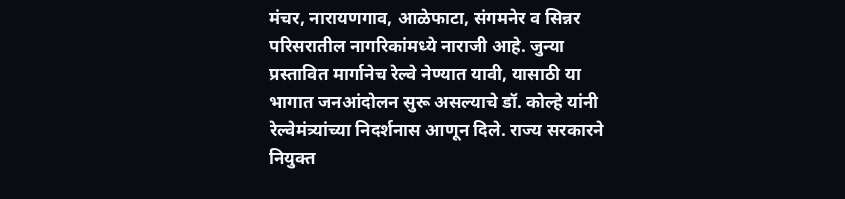मंचर, नारायणगाव, आळेफाटा, संगमनेर व सिन्नर परिसरातील नागरिकांमध्ये नाराजी आहे. जुन्या प्रस्तावित मार्गानेच रेल्वे नेण्यात यावी, यासाठी या भागात जनआंदोलन सुरू असल्याचे डॉ. कोल्हे यांनी रेल्वेमंत्र्यांच्या निदर्शनास आणून दिले. राज्य सरकारने नियुक्त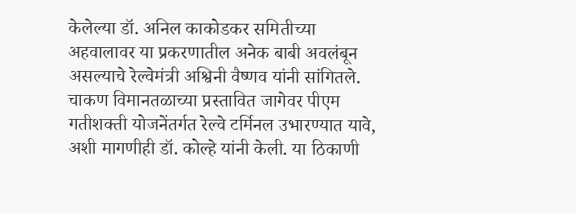केलेल्या डॉ. अनिल काकोडकर समितीच्या अहवालावर या प्रकरणातील अनेक बाबी अवलंबून असल्याचे रेल्वेमंत्री अश्विनी वैष्णव यांनी सांगितले.
चाकण विमानतळाच्या प्रस्तावित जागेवर पीएम गतीशक्ती योजनेंतर्गत रेल्वे टर्मिनल उभारण्यात यावे, अशी मागणीही डॉ. कोल्हे यांनी केली. या ठिकाणी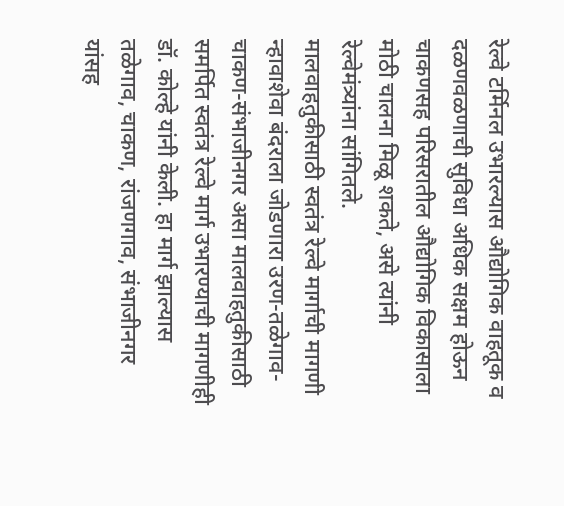रेल्वे टर्मिनल उभारल्यास औद्योगिक वाहतूक व दळणवळणाची सुविधा अधिक सक्षम होऊन चाकणसह परिसरातील औद्योगिक विकासाला मोठी चालना मिळू शकते, असे त्यांनी रेल्वेमंत्र्यांना सांगितले.
मालवाहतुकीसाठी स्वतंत्र रेल्वे मार्गाची मागणी
न्हावाशेवा बंदराला जोडणारा उरण-तळेगाव-चाकण-संभाजीनगर असा मालवाहतुकीसाठी समर्पित स्वतंत्र रेल्वे मार्ग उभारण्याची मागणीही डॉ. कोल्हे यांनी केली. हा मार्ग झाल्यास तळेगाव, चाकण, रांजणगाव, संभाजीनगर यांसह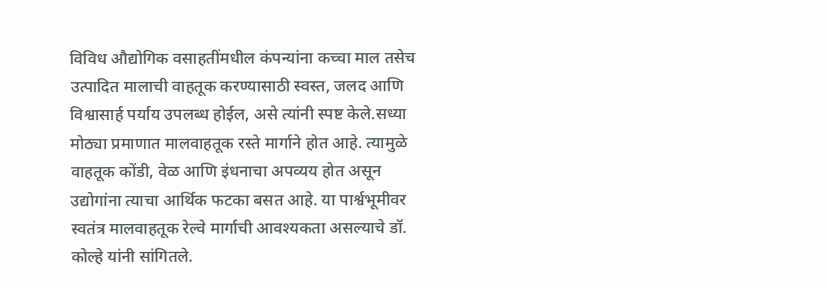विविध औद्योगिक वसाहतींमधील कंपन्यांना कच्चा माल तसेच उत्पादित मालाची वाहतूक करण्यासाठी स्वस्त, जलद आणि विश्वासार्ह पर्याय उपलब्ध होईल, असे त्यांनी स्पष्ट केले.सध्या मोठ्या प्रमाणात मालवाहतूक रस्ते मार्गाने होत आहे. त्यामुळे वाहतूक कोंडी, वेळ आणि इंधनाचा अपव्यय होत असून उद्योगांना त्याचा आर्थिक फटका बसत आहे. या पार्श्वभूमीवर स्वतंत्र मालवाहतूक रेल्वे मार्गाची आवश्यकता असल्याचे डॉ. कोल्हे यांनी सांगितले.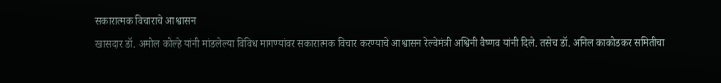सकारात्मक विचाराचे आश्वासन
खासदार डॉ. अमोल कोल्हे यांनी मांडलेल्या विविध मागण्यांवर सकारात्मक विचार करण्याचे आश्वासन रेल्वेमंत्री अश्विनी वैष्णव यांनी दिले. तसेच डॉ. अनिल काकोडकर समितीचा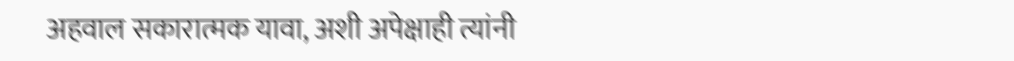अहवाल सकारात्मक यावा, अशी अपेक्षाही त्यांनी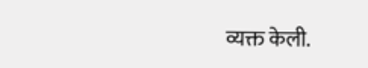व्यक्त केली.